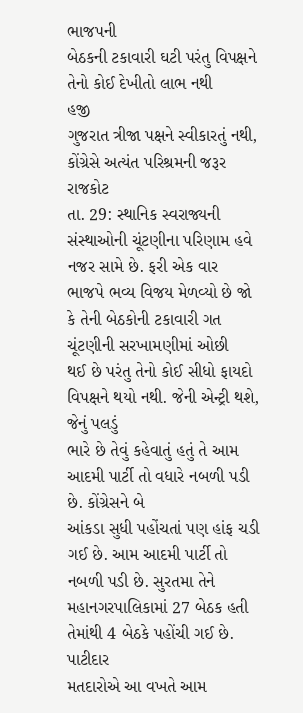ભાજપની
બેઠકની ટકાવારી ઘટી પરંતુ વિપક્ષને તેનો કોઈ દેખીતો લાભ નથી
હજી
ગુજરાત ત્રીજા પક્ષને સ્વીકારતું નથી, કોંગ્રેસે અત્યંત પરિશ્રમની જરૂર
રાજકોટ
તા. 29: સ્થાનિક સ્વરાજ્યની સંસ્થાઓની ચૂંટણીના પરિણામ હવે નજર સામે છે. ફરી એક વાર
ભાજપે ભવ્ય વિજય મેળવ્યો છે જો કે તેની બેઠકોની ટકાવારી ગત ચૂંટણીની સરખામણીમાં ઓછી
થઈ છે પરંતુ તેનો કોઈ સીધો ફાયદો વિપક્ષને થયો નથી. જેની એન્ટ્રી થશે, જેનું પલડું
ભારે છે તેવું કહેવાતું હતું તે આમ આદમી પાર્ટી તો વધારે નબળી પડી છે. કોંગ્રેસને બે
આંકડા સુધી પહોંચતાં પણ હાંફ ચડી ગઈ છે. આમ આદમી પાર્ટી તો નબળી પડી છે. સુરતમા તેને
મહાનગરપાલિકામાં 27 બેઠક હતી તેમાંથી 4 બેઠકે પહોંચી ગઈ છે.
પાટીદાર
મતદારોએ આ વખતે આમ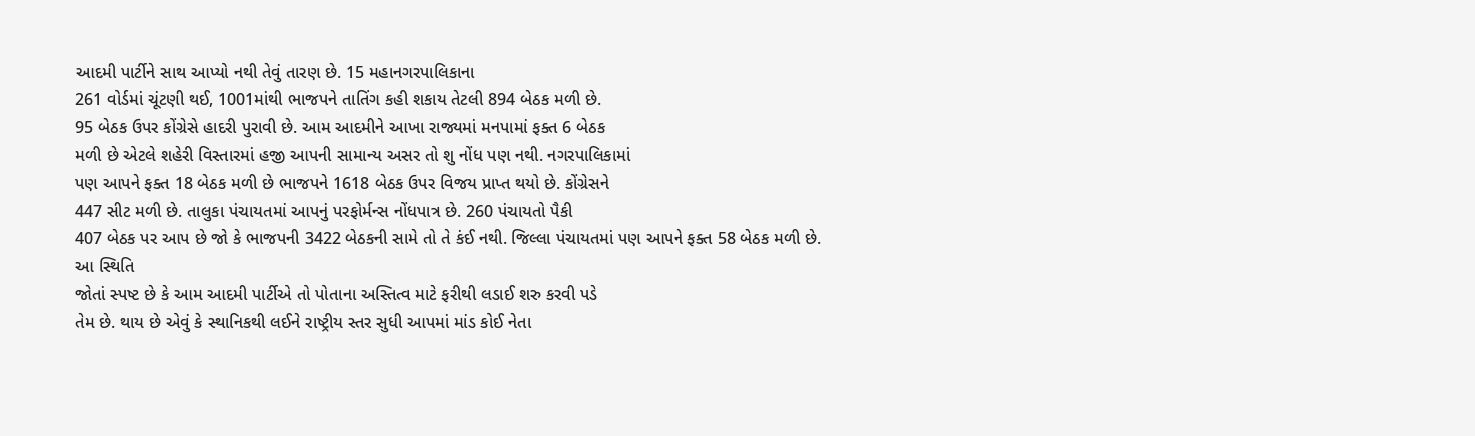આદમી પાર્ટીને સાથ આપ્યો નથી તેવું તારણ છે. 15 મહાનગરપાલિકાના
261 વોર્ડમાં ચૂંટણી થઈ, 1001માંથી ભાજપને તાતિંગ કહી શકાય તેટલી 894 બેઠક મળી છે.
95 બેઠક ઉપર કોંગ્રેસે હાદરી પુરાવી છે. આમ આદમીને આખા રાજ્યમાં મનપામાં ફક્ત 6 બેઠક
મળી છે એટલે શહેરી વિસ્તારમાં હજી આપની સામાન્ય અસર તો શુ નોંધ પણ નથી. નગરપાલિકામાં
પણ આપને ફક્ત 18 બેઠક મળી છે ભાજપને 1618 બેઠક ઉપર વિજય પ્રાપ્ત થયો છે. કોંગ્રેસને
447 સીટ મળી છે. તાલુકા પંચાયતમાં આપનું પરફોર્મન્સ નોંધપાત્ર છે. 260 પંચાયતો પૈકી
407 બેઠક પર આપ છે જો કે ભાજપની 3422 બેઠકની સામે તો તે કંઈ નથી. જિલ્લા પંચાયતમાં પણ આપને ફક્ત 58 બેઠક મળી છે.
આ સ્થિતિ
જોતાં સ્પષ્ટ છે કે આમ આદમી પાર્ટીએ તો પોતાના અસ્તિત્વ માટે ફરીથી લડાઈ શરુ કરવી પડે
તેમ છે. થાય છે એવું કે સ્થાનિકથી લઈને રાષ્ટ્રીય સ્તર સુધી આપમાં માંડ કોઈ નેતા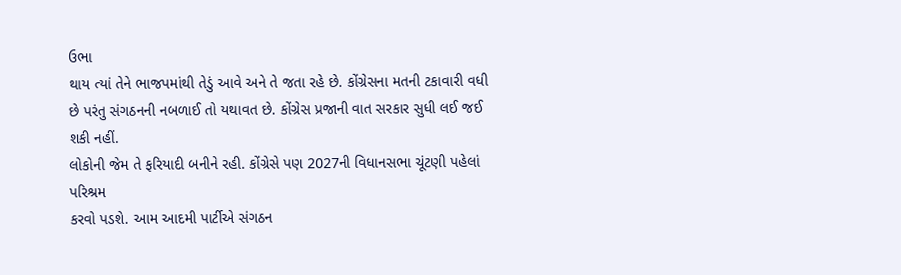ઉભા
થાય ત્યાં તેને ભાજપમાંથી તેડું આવે અને તે જતા રહે છે. કોંગ્રેસના મતની ટકાવારી વધી
છે પરંતુ સંગઠનની નબળાઈ તો યથાવત છે. કોંગ્રેસ પ્રજાની વાત સરકાર સુધી લઈ જઈ શકી નહીં.
લોકોની જેમ તે ફરિયાદી બનીને રહી. કોંગ્રેસે પણ 2027ની વિધાનસભા ચૂંટણી પહેલાં પરિશ્રમ
કરવો પડશે. આમ આદમી પાર્ટીએ સંગઠન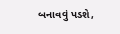બનાવવું પડશે,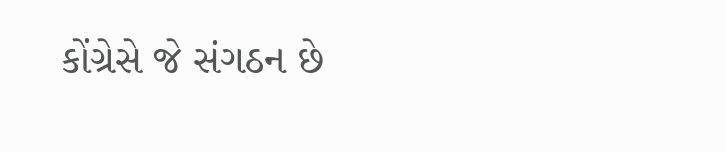કોંગ્રેસે જે સંગઠન છે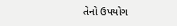તેનો ઉપયોગ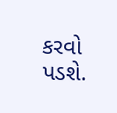કરવો પડશે.